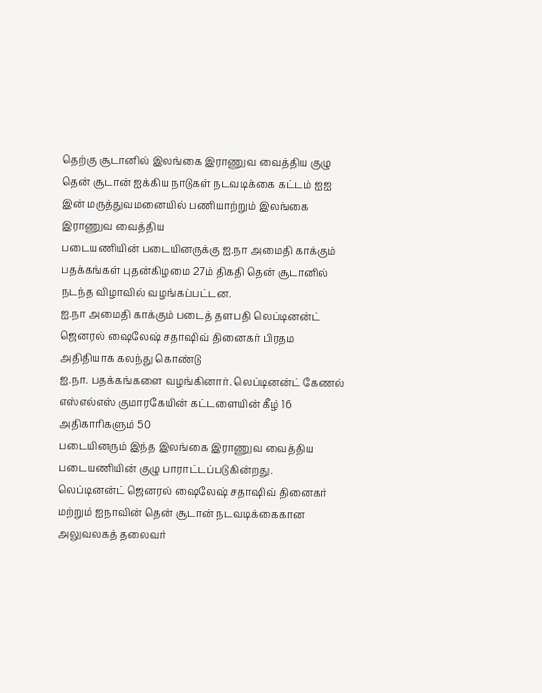தெற்கு சூடானில் இலங்கை இராணுவ வைத்திய குழு
தென் சூடான் ஐக்கிய நாடுகள் நடவடிக்கை கட்டம் ஐஐ இன் மருத்துவமனையில் பணியாற்றும் இலங்கை இராணுவ வைத்திய
படையணியின் படையினருக்கு ஐ.நா அமைதி காக்கும் பதக்கங்கள் புதன்கிழமை 27ம் திகதி தென் சூடானில் நடந்த விழாவில் வழங்கப்பட்டன.
ஐ.நா அமைதி காக்கும் படைத் தளபதி லெப்டினன்ட் ஜெனரல் ஷைலேஷ் சதாஷிவ் தினைகர் பிரதம அதிதியாக கலந்து கொண்டு
ஐ.நா. பதக்கங்களை வழங்கினார். லெப்டினன்ட் கேணல் எஸ்எல்எஸ் குமாரகேயின் கட்டளையின் கீழ் 16 அதிகாரிகளும் 50
படையினரும் இந்த இலங்கை இராணுவ வைத்திய படையணியின் குழு பாராட்டப்படுகின்றது.
லெப்டினன்ட் ஜெனரல் ஷைலேஷ் சதாஷிவ் தினைகர் மற்றும் ஐநாவின் தென் சூடான் நடவடிக்கைகான அலுவலகத் தலைவர்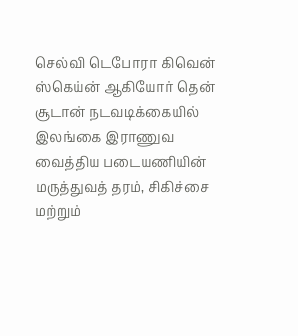செல்வி டெபோரா கிவென் ஸ்கெய்ன் ஆகியோர் தென் சூடான் நடவடிக்கையில் இலங்கை இராணுவ வைத்திய படையணியின்
மருத்துவத் தரம், சிகிச்சை மற்றும்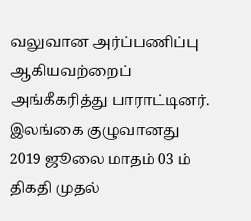வலுவான அர்ப்பணிப்பு ஆகியவற்றைப் அங்கீகரித்து பாராட்டினர். இலங்கை குழுவானது
2019 ஜூலை மாதம் 03 ம் திகதி முதல்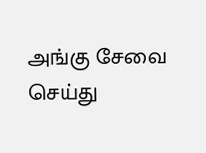அங்கு சேவை செய்து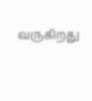வருகிறது